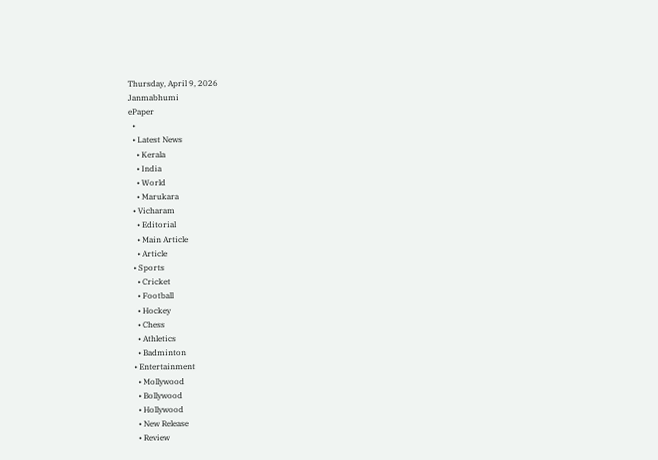Thursday, April 9, 2026
Janmabhumi
ePaper
  •
  • Latest News
    • Kerala
    • India
    • World
    • Marukara
  • Vicharam
    • Editorial
    • Main Article
    • Article
  • Sports
    • Cricket
    • Football
    • Hockey
    • Chess
    • Athletics
    • Badminton
  • Entertainment
    • Mollywood
    • Bollywood
    • Hollywood
    • New Release
    • Review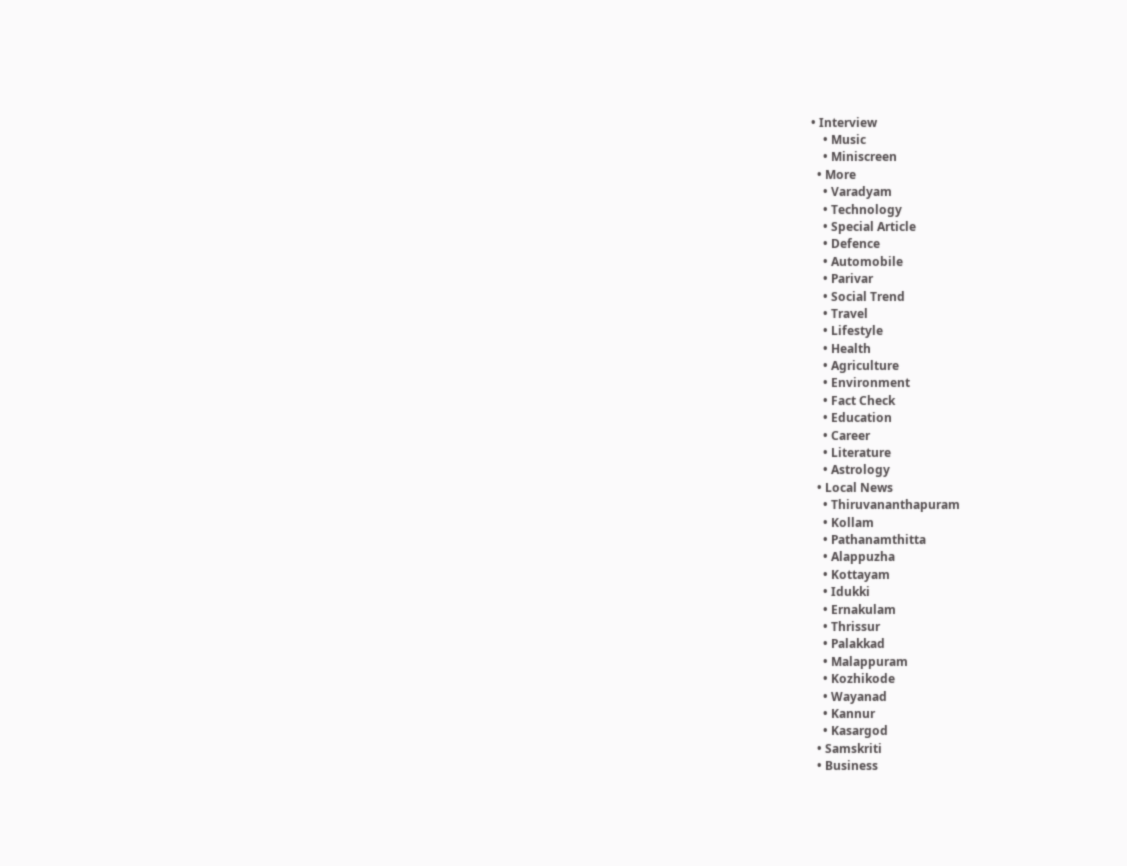• Interview
    • Music
    • Miniscreen
  • More
    • Varadyam
    • Technology
    • Special Article
    • Defence
    • Automobile
    • Parivar
    • Social Trend
    • Travel
    • Lifestyle
    • Health
    • Agriculture
    • Environment
    • Fact Check
    • Education
    • Career
    • Literature
    • Astrology
  • Local News
    • Thiruvananthapuram
    • Kollam
    • Pathanamthitta
    • Alappuzha
    • Kottayam
    • Idukki
    • Ernakulam
    • Thrissur
    • Palakkad
    • Malappuram
    • Kozhikode
    • Wayanad
    • Kannur
    • Kasargod
  • Samskriti
  • Business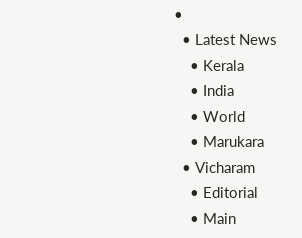•
  • Latest News
    • Kerala
    • India
    • World
    • Marukara
  • Vicharam
    • Editorial
    • Main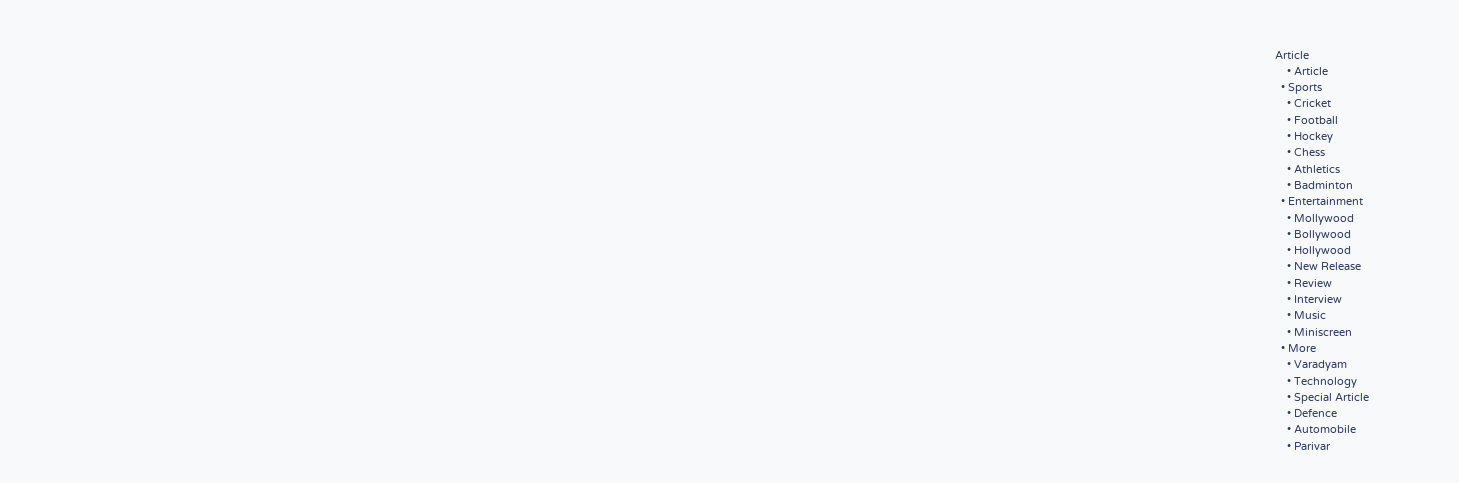Article
    • Article
  • Sports
    • Cricket
    • Football
    • Hockey
    • Chess
    • Athletics
    • Badminton
  • Entertainment
    • Mollywood
    • Bollywood
    • Hollywood
    • New Release
    • Review
    • Interview
    • Music
    • Miniscreen
  • More
    • Varadyam
    • Technology
    • Special Article
    • Defence
    • Automobile
    • Parivar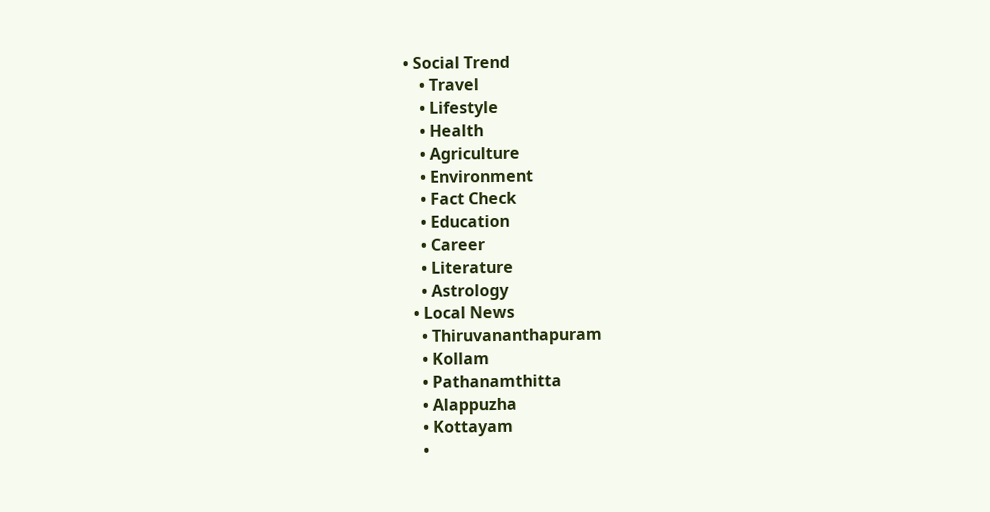• Social Trend
    • Travel
    • Lifestyle
    • Health
    • Agriculture
    • Environment
    • Fact Check
    • Education
    • Career
    • Literature
    • Astrology
  • Local News
    • Thiruvananthapuram
    • Kollam
    • Pathanamthitta
    • Alappuzha
    • Kottayam
    •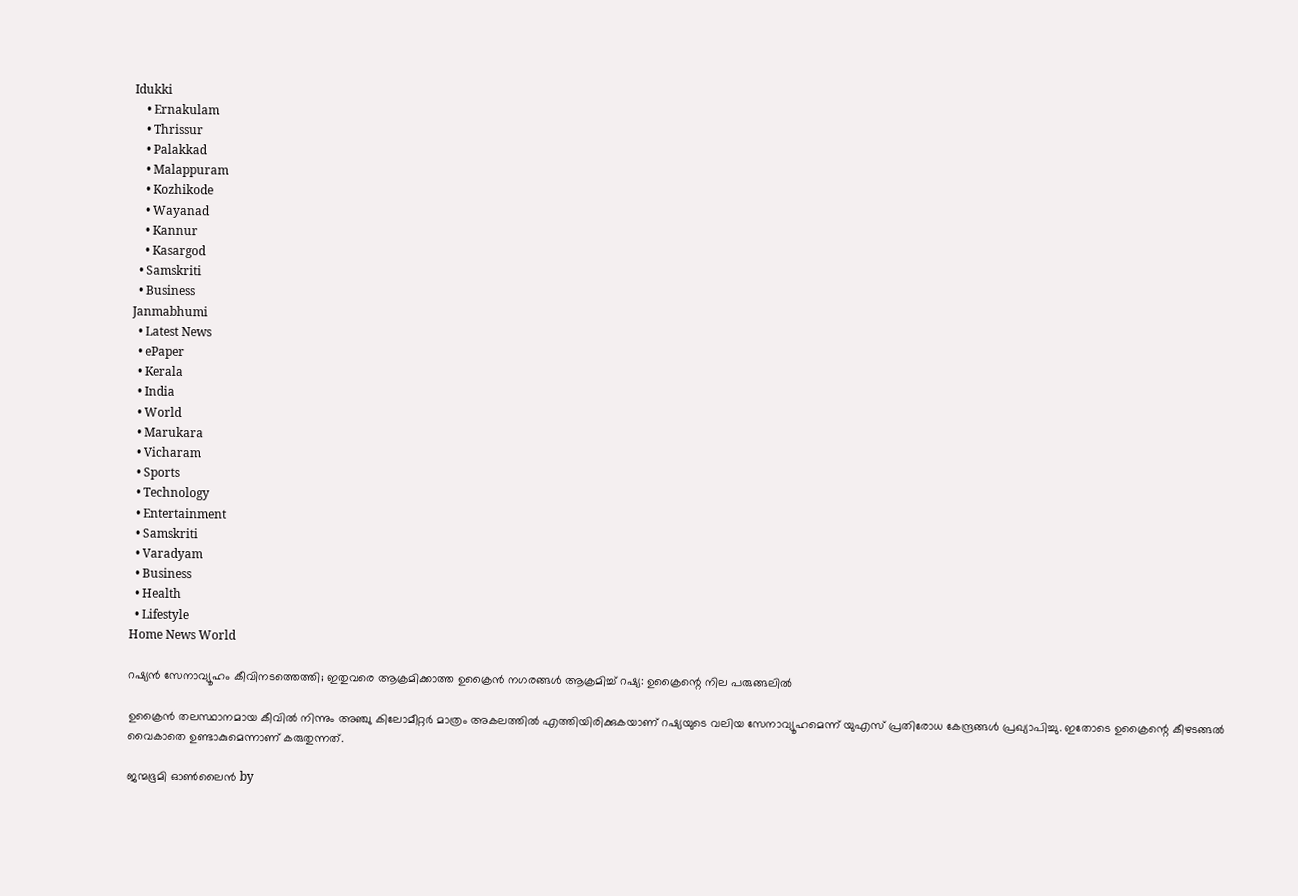Idukki
    • Ernakulam
    • Thrissur
    • Palakkad
    • Malappuram
    • Kozhikode
    • Wayanad
    • Kannur
    • Kasargod
  • Samskriti
  • Business
Janmabhumi
  • Latest News
  • ePaper
  • Kerala
  • India
  • World
  • Marukara
  • Vicharam
  • Sports
  • Technology
  • Entertainment
  • Samskriti
  • Varadyam
  • Business
  • Health
  • Lifestyle
Home News World

റഷ്യന്‍ സേനാവ്യൂഹം കീവിനടത്തെത്തി; ഇതുവരെ ആക്രമിക്കാത്ത ഉക്രൈന്‍ നഗരങ്ങള്‍ ആക്രമിച്ച് റഷ്യ: ഉക്രൈന്റെ നില പരുങ്ങലില്‍

ഉക്രൈന്‍ തലസ്ഥാനമായ കീവില്‍ നിന്നും അഞ്ചു കിലോമീറ്റര്‍ മാത്രം അകലത്തില്‍ എത്തിയിരിക്കുകയാണ് റഷ്യയുടെ വലിയ സേനാവ്യൂഹമെന്ന് യുഎസ് പ്രതിരോധ കേന്ദ്രങ്ങള്‍ പ്രഖ്യാപിച്ചു. ഇതോടെ ഉക്രൈന്റെ കീഴടങ്ങല്‍ വൈകാതെ ഉണ്ടാകുമെന്നാണ് കരുതുന്നത്.

ജന്മഭൂമി ഓണ്‍ലൈന്‍ by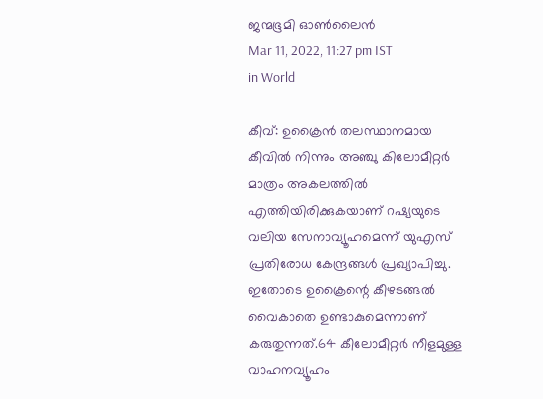ജന്മഭൂമി ഓണ്‍ലൈന്‍
Mar 11, 2022, 11:27 pm IST
in World

കീവ്: ഉക്രൈന്‍ തലസ്ഥാനമായ കീവില്‍ നിന്നും അഞ്ചു കിലോമീറ്റര്‍ മാത്രം അകലത്തില്‍ എത്തിയിരിക്കുകയാണ് റഷ്യയുടെ വലിയ സേനാവ്യൂഹമെന്ന് യുഎസ് പ്രതിരോധ കേന്ദ്രങ്ങള്‍ പ്രഖ്യാപിച്ചു. ഇതോടെ ഉക്രൈന്റെ കീഴടങ്ങല്‍ വൈകാതെ ഉണ്ടാകുമെന്നാണ് കരുതുന്നത്.64 കീലോമീറ്റര്‍ നീളമുള്ള വാഹനവ്യൂഹം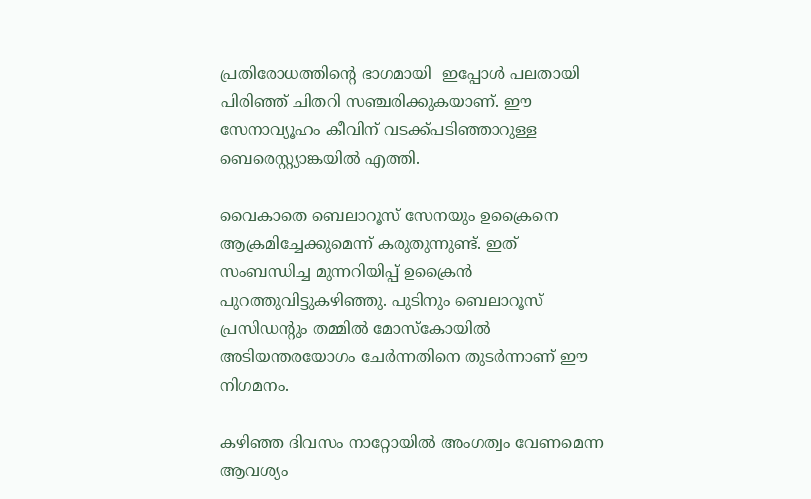പ്രതിരോധത്തിന്റെ ഭാഗമായി  ഇപ്പോള്‍ പലതായി പിരിഞ്ഞ് ചിതറി സഞ്ചരിക്കുകയാണ്. ഈ സേനാവ്യൂഹം കീവിന് വടക്ക്പടിഞ്ഞാറുള്ള ബെരെസ്റ്റ്യാങ്കയില്‍ എത്തി.

വൈകാതെ ബെലാറൂസ് സേനയും ഉക്രൈനെ ആക്രമിച്ചേക്കുമെന്ന് കരുതുന്നുണ്ട്. ഇത് സംബന്ധിച്ച മുന്നറിയിപ്പ് ഉക്രൈന്‍ പുറത്തുവിട്ടുകഴിഞ്ഞു. പുടിനും ബെലാറൂസ് പ്രസിഡന്റും തമ്മില്‍ മോസ്‌കോയില്‍ അടിയന്തരയോഗം ചേര്‍ന്നതിനെ തുടര്‍ന്നാണ് ഈ നിഗമനം.

കഴിഞ്ഞ ദിവസം നാറ്റോയില്‍ അംഗത്വം വേണമെന്ന ആവശ്യം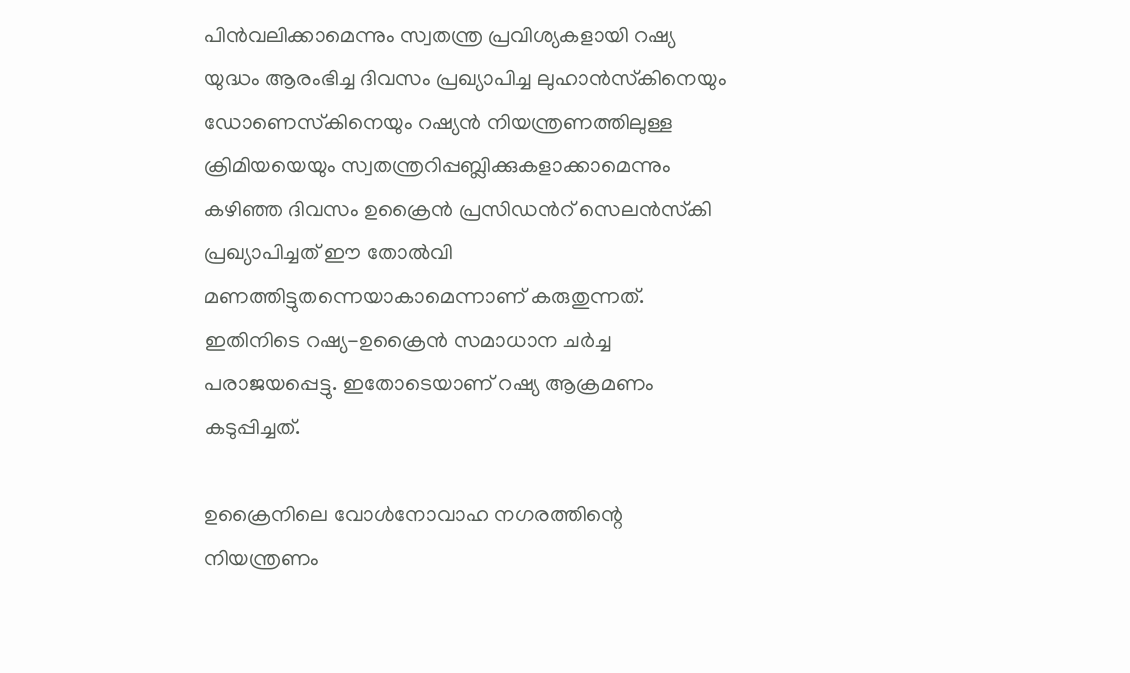പിന്‍വലിക്കാമെന്നും സ്വതന്ത്ര പ്രവിശ്യകളായി റഷ്യ  യുദ്ധം ആരംഭിച്ച ദിവസം പ്രഖ്യാപിച്ച ലുഹാന്‍സ്‌കിനെയും ഡോണെസ്‌കിനെയും റഷ്യന്‍ നിയന്ത്രണത്തിലുള്ള ക്രിമിയയെയും സ്വതന്ത്രറിപ്പബ്ലിക്കുകളാക്കാമെന്നും കഴിഞ്ഞ ദിവസം ഉക്രൈന്‍ പ്രസിഡന്‍റ് സെലന്‍സ്‌കി പ്രഖ്യാപിച്ചത് ഈ തോല്‍വി മണത്തിട്ടുതന്നെയാകാമെന്നാണ് കരുതുന്നത്. ഇതിനിടെ റഷ്യ-ഉക്രൈന്‍ സമാധാന ചര്‍ച്ച പരാജയപ്പെട്ടു. ഇതോടെയാണ് റഷ്യ ആക്രമണം കടുപ്പിച്ചത്.

ഉക്രൈനിലെ വോള്‍നോവാഹ നഗരത്തിന്റെ നിയന്ത്രണം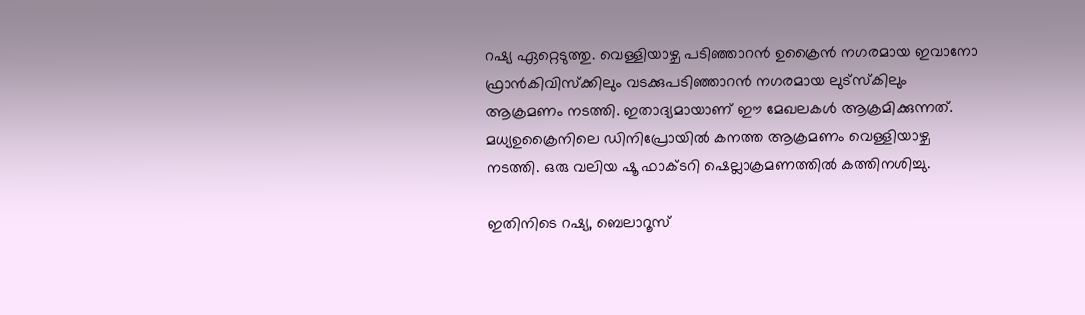റഷ്യ ഏറ്റെടുത്തു. വെള്ളിയാഴ്ച പടിഞ്ഞാറന്‍ ഉക്രൈന്‍ നഗരമായ ഇവാനോ ഫ്രാന്‍കിവിസ്‌ക്കിലും വടക്കുപടിഞ്ഞാറന്‍ നഗരമായ ലുട്‌സ്‌കിലും ആക്രമണം നടത്തി. ഇതാദ്യമായാണ് ഈ മേഖലകള്‍ ആക്രമിക്കുന്നത്.  മധ്യഉക്രൈനിലെ ഡിനിപ്രോയില്‍ കനത്ത ആക്രമണം വെള്ളിയാഴ്ച നടത്തി. ഒരു വലിയ ഷൂ ഫാക്ടറി ഷെല്ലാക്രമണത്തില്‍ കത്തിനശിച്ചു.

ഇതിനിടെ റഷ്യ, ബെലാറൂസ്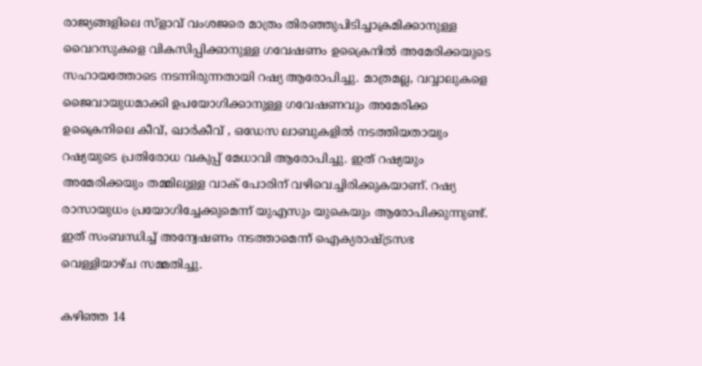രാജ്യങ്ങളിലെ സ്ളാവ് വംശജരെ മാത്രം തിരഞ്ഞുപിടിച്ചാക്രമിക്കാനുള്ള വൈറസുകളെ വികസിപ്പിക്കാനുള്ള ഗവേഷണം ഉക്രൈനില്‍ അമേരിക്കയുടെ സഹായത്തോടെ നടന്നിരുന്നതായി റഷ്യ ആരോപിച്ചു. മാത്രമല്ല, വവ്വാലുകളെ ജൈവായുധമാക്കി ഉപയോഗിക്കാനുള്ള ഗവേഷണവും അമേരിക്ക ഉക്രൈനിലെ കീവ്, ഖാര്‍കീവ് , ഒഡേസ ലാബുകളില്‍ നടത്തിയതായും റഷ്യയുടെ പ്രതിരോധ വകുപ്പ് മേധാവി ആരോപിച്ചു. ഇത് റഷ്യയും അമേരിക്കയും തമ്മിലുള്ള വാക് പോരിന് വഴിവെച്ചിരിക്കുകയാണ്. റഷ്യ രാസായുധം പ്രയോഗിച്ചേക്കുമെന്ന് യുഎസും യുകെയും ആരോപിക്കുന്നുണ്ട്. ഇത് സംബന്ധിച്ച് അന്വേഷണം നടത്താമെന്ന് ഐക്യരാഷ്‌ട്രസഭ വെള്ളിയാഴ്ച സമ്മതിച്ചു.

കഴിഞ്ഞ 14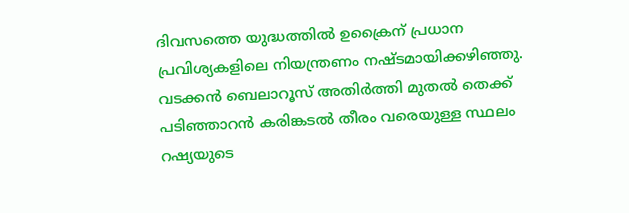ദിവസത്തെ യുദ്ധത്തില്‍ ഉക്രൈന് പ്രധാന പ്രവിശ്യകളിലെ നിയന്ത്രണം നഷ്ടമായിക്കഴിഞ്ഞു. വടക്കന്‍ ബെലാറൂസ് അതിര്‍ത്തി മുതല്‍ തെക്ക് പടിഞ്ഞാറന്‍ കരിങ്കടല്‍ തീരം വരെയുള്ള സ്ഥലം റഷ്യയുടെ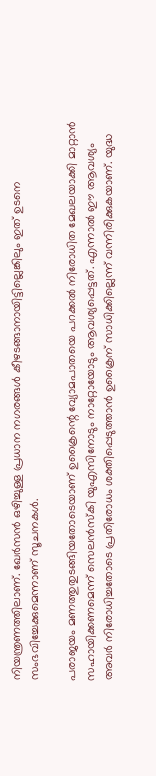നിയന്ത്രണത്തിലാണ്. ഖേര്‍സന്‍ ഒഴിച്ചുള്ള പ്രധാന നഗരങ്ങള്‍ കീഴടങ്ങാനായിട്ടില്ലെങ്കിലും ഇത് ഉടനെ സംഭവിച്ചേക്കുമെന്നാണ് സൂചനകള്‍.

പരാജയം മണത്തുതുടങ്ങിയതോടെയാണ് ഉക്രൈന്റെ വ്യോമപാതയെ പറക്കല്‍ നിരോധിത മേഖലയാക്കി മാറ്റാന്‍ സഹായിക്കണമെന്ന് സെലന്‍സ്‌കി യുഎസിനോടും നാറ്റോയോടും ആവശ്യപ്പെട്ടത്. എന്നാല്‍ ഈ ആവശ്യം അവര്‍ നിരോധിച്ചതോടെ പ്രതിരോധം ശക്തിപ്പെടുത്താന്‍ ഉക്രൈന് സാധിക്കില്ലെന്ന് വന്നിരിക്കുകയാണ്. യുദ്ധ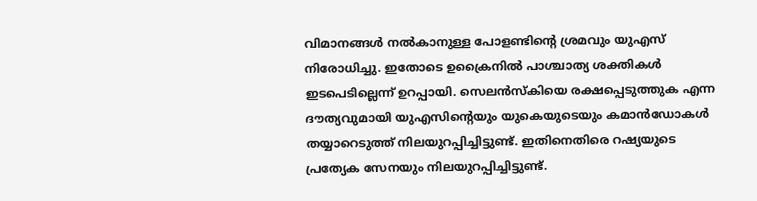വിമാനങ്ങള്‍ നല്‍കാനുള്ള പോളണ്ടിന്റെ ശ്രമവും യുഎസ് നിരോധിച്ചു. ഇതോടെ ഉക്രൈനില്‍ പാശ്ചാത്യ ശക്തികള്‍ ഇടപെടില്ലെന്ന് ഉറപ്പായി. സെലന്‍സ്കിയെ രക്ഷപ്പെടുത്തുക എന്ന ദൗത്യവുമായി യുഎസിന്റെയും യുകെയുടെയും കമാന്‍ഡോകള്‍ തയ്യാറെടുത്ത് നിലയുറപ്പിച്ചിട്ടുണ്ട്. ഇതിനെതിരെ റഷ്യയുടെ പ്രത്യേക സേനയും നിലയുറപ്പിച്ചിട്ടുണ്ട്.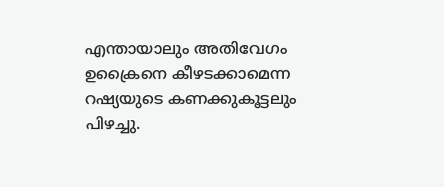എന്തായാലും അതിവേഗം ഉക്രൈനെ കീഴടക്കാമെന്ന റഷ്യയുടെ കണക്കുകൂട്ടലും പിഴച്ചു.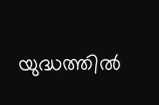യുദ്ധത്തില്‍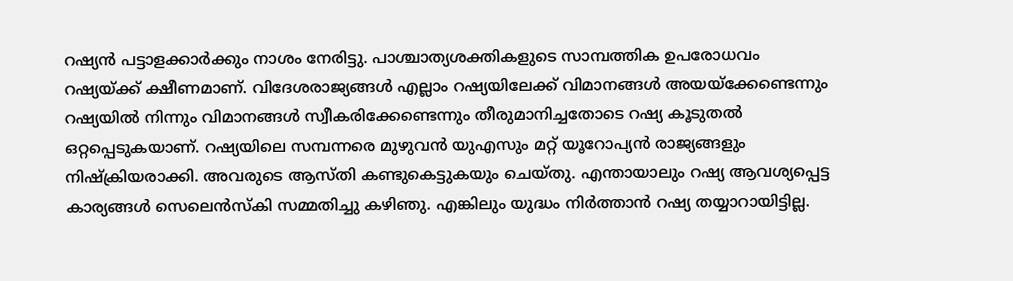റഷ്യന്‍ പട്ടാളക്കാര്‍ക്കും നാശം നേരിട്ടു. പാശ്ചാത്യശക്തികളുടെ സാമ്പത്തിക ഉപരോധവം റഷ്യയ്‌ക്ക് ക്ഷീണമാണ്. വിദേശരാജ്യങ്ങള്‍ എല്ലാം റഷ്യയിലേക്ക് വിമാനങ്ങള്‍ അയയ്‌ക്കേണ്ടെന്നും റഷ്യയില്‍ നിന്നും വിമാനങ്ങള്‍ സ്വീകരിക്കേണ്ടെന്നും തീരുമാനിച്ചതോടെ റഷ്യ കൂടുതല്‍ ഒറ്റപ്പെടുകയാണ്. റഷ്യയിലെ സമ്പന്നരെ മുഴുവന്‍ യുഎസും മറ്റ് യൂറോപ്യന്‍ രാജ്യങ്ങളും നിഷ്‌ക്രിയരാക്കി. അവരുടെ ആസ്തി കണ്ടുകെട്ടുകയും ചെയ്തു. എന്തായാലും റഷ്യ ആവശ്യപ്പെട്ട കാര്യങ്ങള്‍ സെലെന്‍സ്‌കി സമ്മതിച്ചു കഴിഞു. എങ്കിലും യുദ്ധം നിര്‍ത്താന്‍ റഷ്യ തയ്യാറായിട്ടില്ല.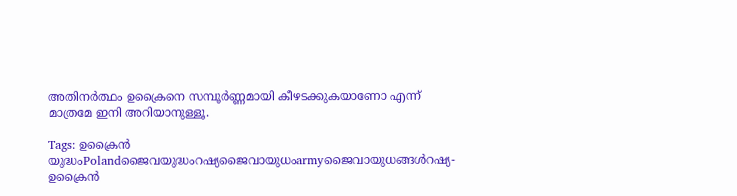അതിനര്‍ത്ഥം ഉക്രൈനെ സമ്പൂര്‍ണ്ണമായി കീഴടക്കുകയാണോ എന്ന് മാത്രമേ ഇനി അറിയാനുള്ളൂ.

Tags: ഉക്രൈന്‍ യുദ്ധംPolandജൈവയുദ്ധംറഷ്യജൈവായുധംarmyജൈവായുധങ്ങള്‍റഷ്യ- ഉക്രൈന്‍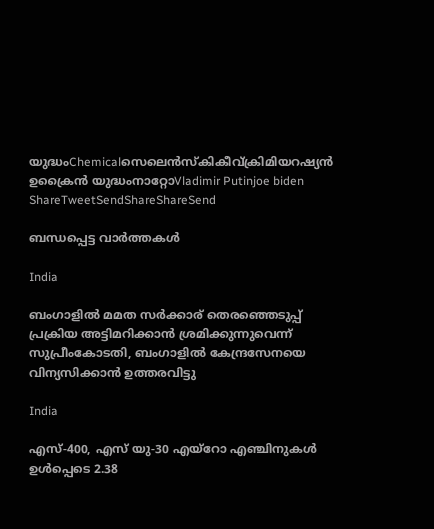യുദ്ധംChemicalസെലെന്‍സ്കികീവ്ക്രിമിയറഷ്യന്‍ ഉക്രൈന്‍ യുദ്ധംനാറ്റോVladimir Putinjoe biden
ShareTweetSendShareShareSend

ബന്ധപ്പെട്ട വാര്‍ത്തകള്‍

India

ബംഗാളില്‍ മമത സര്‍ക്കാര‍് തെരഞ്ഞെടുപ്പ് പ്രക്രിയ അട്ടിമറിക്കാന്‍ ശ്രമിക്കുന്നുവെന്ന് സുപ്രീംകോടതി, ബംഗാളില്‍ കേന്ദ്രസേനയെ വിന്യസിക്കാന്‍ ഉത്തരവിട്ടു

India

എസ്-400, എസ് യു-30 എയ്‌റോ എഞ്ചിനുകൾ ഉൾപ്പെടെ 2.38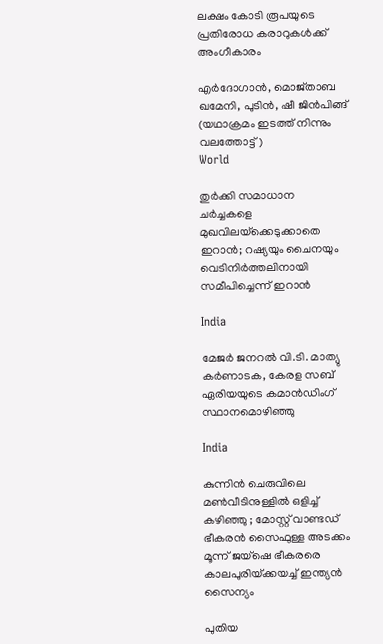ലക്ഷം കോടി രൂപയുടെ പ്രതിരോധ കരാറുകൾക്ക് അംഗീകാരം

എര്‍ദോഗാന്‍, മൊജ്താബ ഖമേനി, പുടിന്‍, ഷീ ജിന്‍പിങ്ങ് (യഥാക്രമം ഇടത്ത് നിന്നും വലത്തോട്ട്)
World

തുർക്കി സമാധാന ചർച്ചകളെ മുഖവിലയ്‌ക്കെടുക്കാതെ ഇറാൻ; റഷ്യയും ചൈനയും വെടിനിർത്തലിനായി സമീപിച്ചെന്ന് ഇറാന്‍

India

മേജർ ജനറൽ വി.ടി. മാത്യു കർണാടക, കേരള സബ് ഏരിയയുടെ കമാൻഡിംഗ് സ്ഥാനമൊഴിഞ്ഞു

India

കുന്നിൻ ചെരുവിലെ മൺവീടിനുള്ളിൽ ഒളിച്ച് കഴിഞ്ഞു ; മോസ്റ്റ് വാണ്ടഡ് ഭീകരൻ സൈഫുള്ള അടക്കം മൂന്ന് ജയ്ഷെ ഭീകരരെ കാലപുരിയ്‌ക്കയച്ച് ഇന്ത്യൻ സൈന്യം

പുതിയ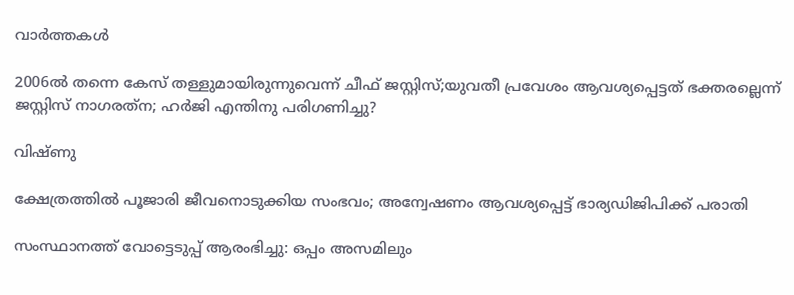വാര്‍ത്തകള്‍

2006ല്‍ തന്നെ കേസ് തള്ളുമായിരുന്നുവെന്ന് ചീഫ് ജസ്റ്റിസ്;യുവതീ പ്രവേശം ആവശ്യപ്പെട്ടത് ഭക്തരല്ലെന്ന് ജസ്റ്റിസ് നാഗരത്‌ന; ഹര്‍ജി എന്തിനു പരിഗണിച്ചു?

വിഷ്ണു

ക്ഷേത്രത്തില്‍ പൂജാരി ജീവനൊടുക്കിയ സംഭവം; അന്വേഷണം ആവശ്യപ്പെട്ട് ഭാര്യഡിജിപിക്ക് പരാതി

സംസ്ഥാനത്ത് വോട്ടെടുപ്പ് ആരംഭിച്ചു: ഒപ്പം അസമിലും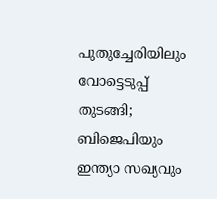പുതുച്ചേരിയിലും വോട്ടെടുപ്പ് തുടങ്ങി; ബിജെപിയും ഇന്ത്യാ സഖ്യവും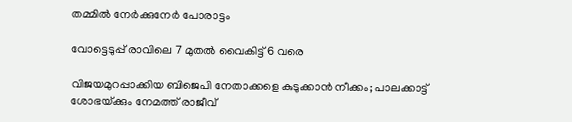തമ്മിൽ നേർക്കുനേർ പോരാട്ടം

വോട്ടെടുപ്പ് രാവിലെ 7 മുതല്‍ വൈകിട്ട് 6 വരെ

വിജയമുറപ്പാക്കിയ ബിജെപി നേതാക്കളെ കുടുക്കാന്‍ നീക്കം; പാലക്കാട്ട് ശോഭയ്‌ക്കും നേമത്ത് രാജീവ്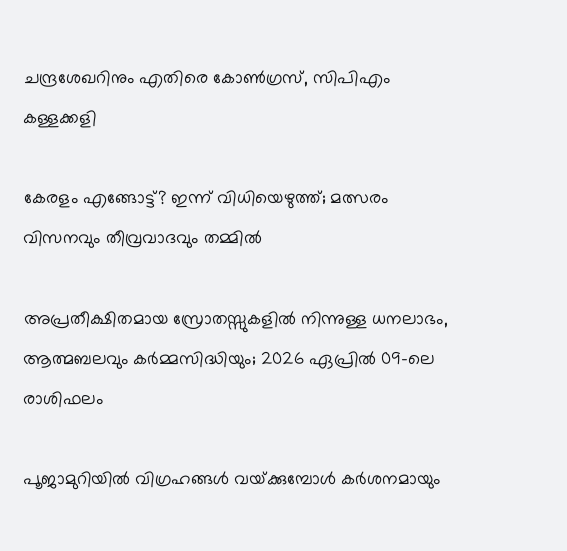ചന്ദ്രശേഖറിനും എതിരെ കോണ്‍ഗ്രസ്, സിപിഎം കള്ളക്കളി

കേരളം എങ്ങോട്ട്? ഇന്ന് വിധിയെഴുത്ത്; മത്സരം വിസനവും തീവ്രവാദവും തമ്മില്‍

അപ്രതീക്ഷിതമായ സ്രോതസ്സുകളിൽ നിന്നുള്ള ധനലാഭം, ആത്മബലവും കർമ്മസിദ്ധിയും; 2026 ഏപ്രിൽ 09-ലെ രാശിഫലം

പൂജാമുറിയില്‍ വിഗ്രഹങ്ങള്‍ വയ്‌ക്കുമ്പോള്‍ കർശനമായും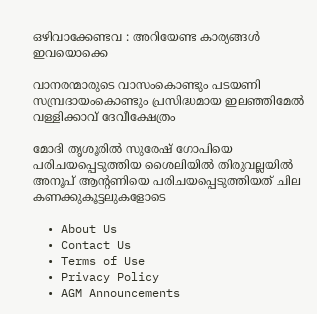ഒഴിവാക്കേണ്ടവ : അറിയേണ്ട കാര്യങ്ങള്‍ ഇവയൊക്കെ

വാനരന്മാരുടെ വാസംകൊണ്ടും പടയണി സമ്പ്രദായംകൊണ്ടും പ്രസിദ്ധമായ ഇലഞ്ഞിമേൽ വള്ളിക്കാവ് ദേവീക്ഷേത്രം

മോദി തൃശൂരില്‍ സുരേഷ് ഗോപിയെ പരിചയപ്പെടുത്തിയ ശൈലിയില്‍ തിരുവല്ലയില്‍ അനൂപ് ആന്‍റണിയെ പരിചയപ്പെടുത്തിയത് ചില കണക്കുകൂട്ടലുകളോടെ

  • About Us
  • Contact Us
  • Terms of Use
  • Privacy Policy
  • AGM Announcements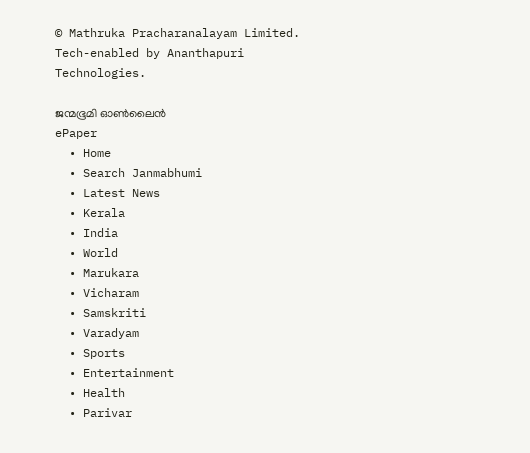© Mathruka Pracharanalayam Limited.
Tech-enabled by Ananthapuri Technologies.

ജന്മഭൂമി ഓണ്‍ലൈന്‍
ePaper
  • Home
  • Search Janmabhumi
  • Latest News
  • Kerala
  • India
  • World
  • Marukara
  • Vicharam
  • Samskriti
  • Varadyam
  • Sports
  • Entertainment
  • Health
  • Parivar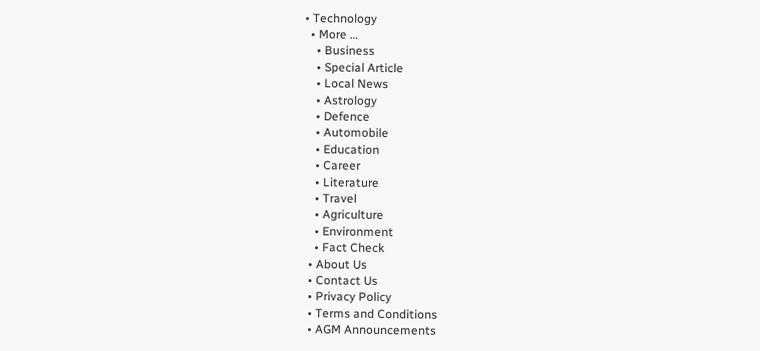• Technology
  • More …
    • Business
    • Special Article
    • Local News
    • Astrology
    • Defence
    • Automobile
    • Education
    • Career
    • Literature
    • Travel
    • Agriculture
    • Environment
    • Fact Check
  • About Us
  • Contact Us
  • Privacy Policy
  • Terms and Conditions
  • AGM Announcements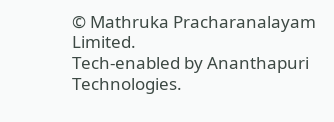© Mathruka Pracharanalayam Limited.
Tech-enabled by Ananthapuri Technologies.